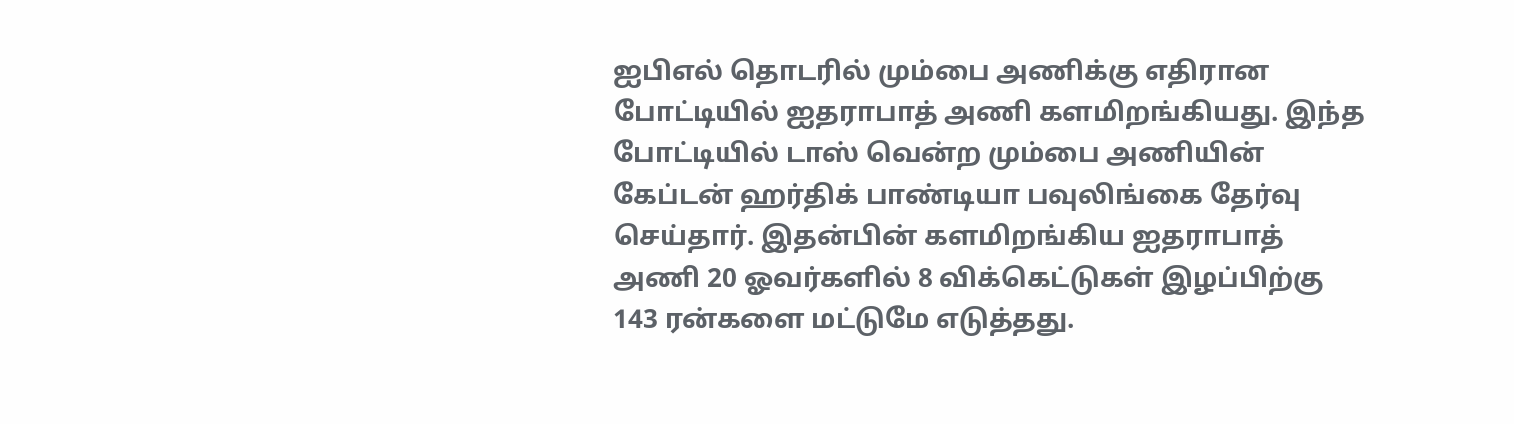ஐபிஎல் தொடரில் மும்பை அணிக்கு எதிரான போட்டியில் ஐதராபாத் அணி களமிறங்கியது. இந்த போட்டியில் டாஸ் வென்ற மும்பை அணியின் கேப்டன் ஹர்திக் பாண்டியா பவுலிங்கை தேர்வு செய்தார். இதன்பின் களமிறங்கிய ஐதராபாத் அணி 20 ஓவர்களில் 8 விக்கெட்டுகள் இழப்பிற்கு 143 ரன்களை மட்டுமே எடுத்தது.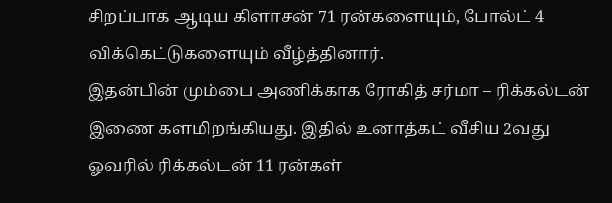சிறப்பாக ஆடிய கிளாசன் 71 ரன்களையும், போல்ட் 4 விக்கெட்டுகளையும் வீழ்த்தினார்.
இதன்பின் மும்பை அணிக்காக ரோகித் சர்மா – ரிக்கல்டன் இணை களமிறங்கியது. இதில் உனாத்கட் வீசிய 2வது ஓவரில் ரிக்கல்டன் 11 ரன்கள்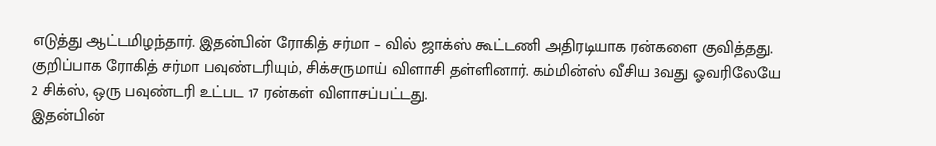எடுத்து ஆட்டமிழந்தார். இதன்பின் ரோகித் சர்மா – வில் ஜாக்ஸ் கூட்டணி அதிரடியாக ரன்களை குவித்தது. குறிப்பாக ரோகித் சர்மா பவுண்டரியும், சிக்சருமாய் விளாசி தள்ளினார். கம்மின்ஸ் வீசிய 3வது ஓவரிலேயே 2 சிக்ஸ், ஒரு பவுண்டரி உட்பட 17 ரன்கள் விளாசப்பட்டது.
இதன்பின்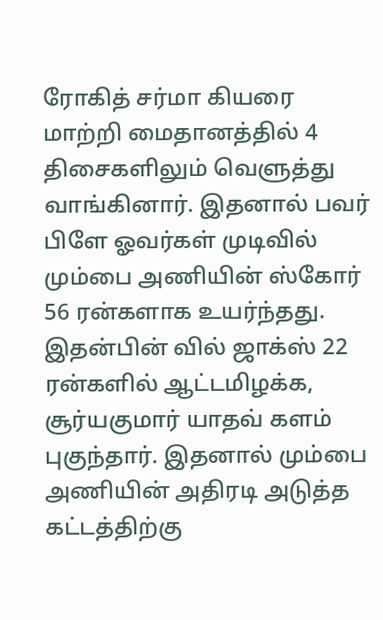ரோகித் சர்மா கியரை மாற்றி மைதானத்தில் 4 திசைகளிலும் வெளுத்து வாங்கினார். இதனால் பவர் பிளே ஓவர்கள் முடிவில் மும்பை அணியின் ஸ்கோர் 56 ரன்களாக உயர்ந்தது. இதன்பின் வில் ஜாக்ஸ் 22 ரன்களில் ஆட்டமிழக்க, சூர்யகுமார் யாதவ் களம் புகுந்தார். இதனால் மும்பை அணியின் அதிரடி அடுத்த கட்டத்திற்கு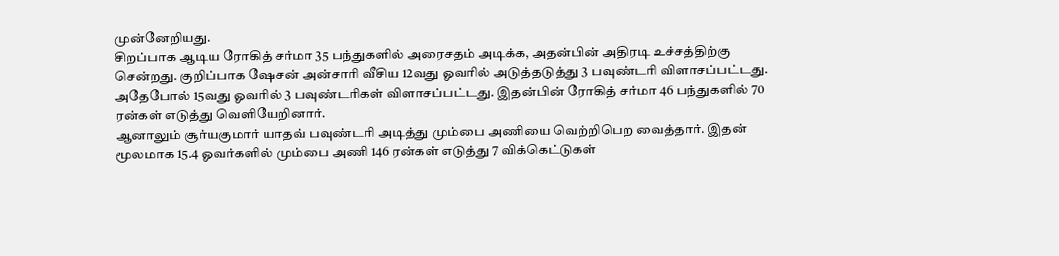முன்னேறியது.
சிறப்பாக ஆடிய ரோகித் சர்மா 35 பந்துகளில் அரைசதம் அடிக்க, அதன்பின் அதிரடி உச்சத்திற்கு சென்றது. குறிப்பாக ஷேசன் அன்சாரி வீசிய 12வது ஓவரில் அடுத்தடுத்து 3 பவுண்டரி விளாசப்பட்டது. அதேபோல் 15வது ஓவரில் 3 பவுண்டரிகள் விளாசப்பட்டது. இதன்பின் ரோகித் சர்மா 46 பந்துகளில் 70 ரன்கள் எடுத்து வெளியேறினார்.
ஆனாலும் சூர்யகுமார் யாதவ் பவுண்டரி அடித்து மும்பை அணியை வெற்றிபெற வைத்தார். இதன் மூலமாக 15.4 ஓவர்களில் மும்பை அணி 146 ரன்கள் எடுத்து 7 விக்கெட்டுகள்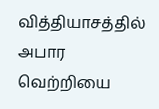வித்தியாசத்தில் அபார வெற்றியை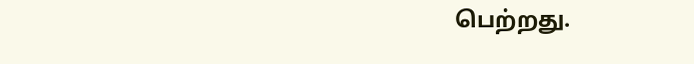பெற்றது.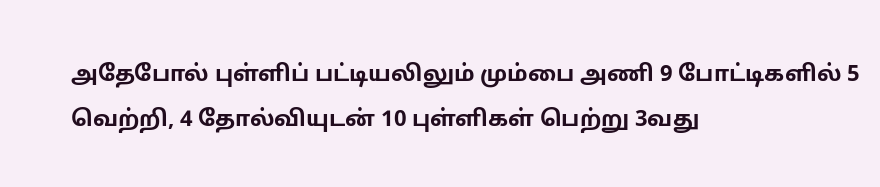அதேபோல் புள்ளிப் பட்டியலிலும் மும்பை அணி 9 போட்டிகளில் 5 வெற்றி, 4 தோல்வியுடன் 10 புள்ளிகள் பெற்று 3வது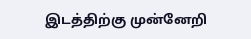இடத்திற்கு முன்னேறி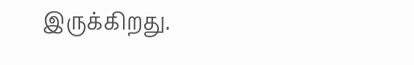இருக்கிறது.